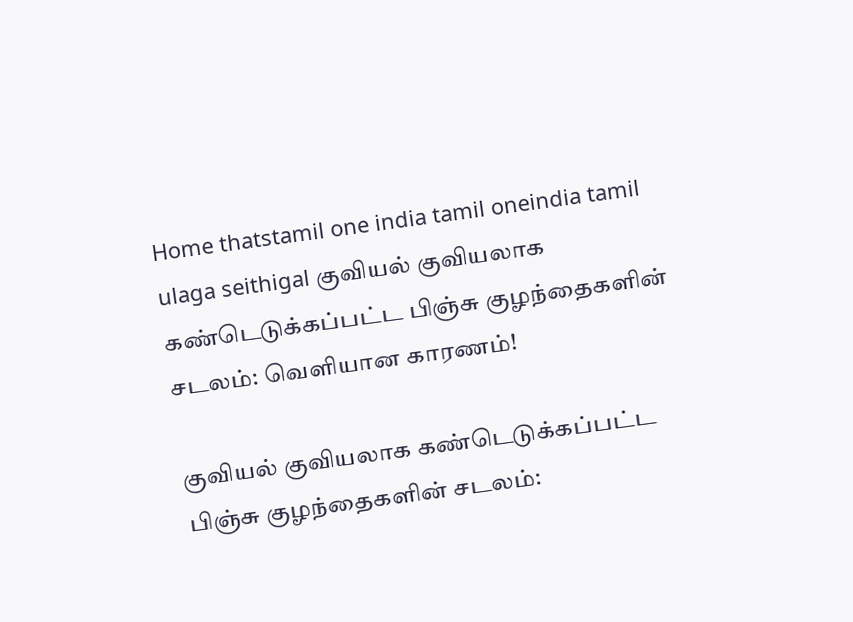Home thatstamil one india tamil oneindia tamil ulaga seithigal குவியல் குவியலாக கண்டெடுக்கப்பட்ட பிஞ்சு குழந்தைகளின் சடலம்: வெளியான காரணம்!

குவியல் குவியலாக கண்டெடுக்கப்பட்ட பிஞ்சு குழந்தைகளின் சடலம்: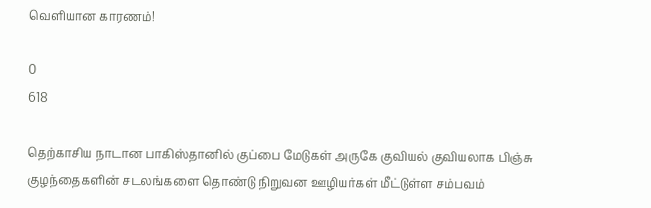வெளியான காரணம்!

0
618

தெற்காசிய நாடான பாகிஸ்தானில் குப்பை மேடுகள் அருகே குவியல் குவியலாக பிஞ்சு குழந்தைகளின் சடலங்களை தொண்டு நிறுவன ஊழியர்கள் மீட்டுள்ள சம்பவம்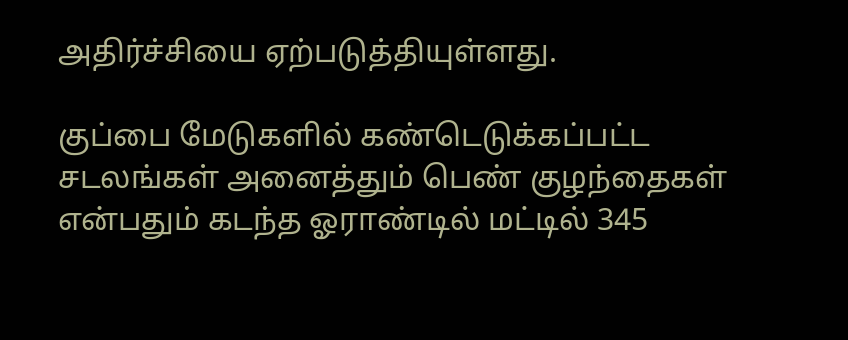அதிர்ச்சியை ஏற்படுத்தியுள்ளது.

குப்பை மேடுகளில் கண்டெடுக்கப்பட்ட சடலங்கள் அனைத்தும் பெண் குழந்தைகள் என்பதும் கடந்த ஓராண்டில் மட்டில் 345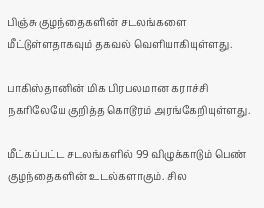பிஞ்சு குழந்தைகளின் சடலங்களை மீட்டுள்ளதாகவும் தகவல் வெளியாகியுள்ளது.

பாகிஸ்தானின் மிக பிரபலமான கராச்சி நகரிலேயே குறித்த கொடூரம் அரங்கேறியுள்ளது.

மீட்கப்பட்ட சடலங்களில் 99 விழுக்காடும் பெண் குழந்தைகளின் உடல்களாகும். சில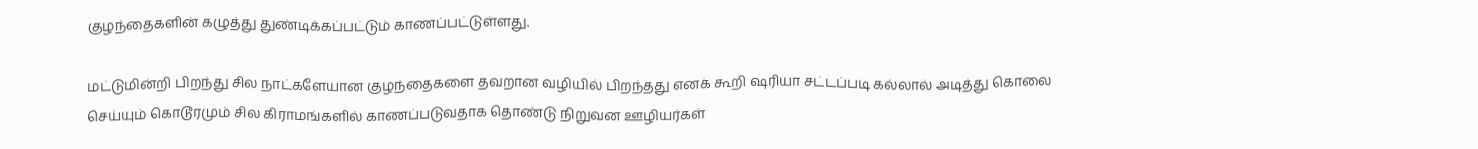குழந்தைகளின் கழுத்து துண்டிக்கப்பட்டும் காணப்பட்டுள்ளது.

மட்டுமின்றி பிறந்து சில நாட்களேயான குழந்தைகளை தவறான வழியில் பிறந்தது எனக் கூறி ஷரியா சட்டப்படி கல்லால் அடித்து கொலை செய்யும் கொடூரமும் சில கிராமங்களில் காணப்படுவதாக தொண்டு நிறுவன ஊழியர்கள்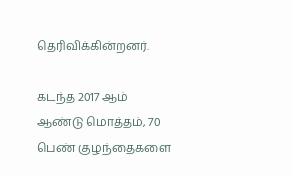தெரிவிக்கின்றனர்.

கடந்த 2017 ஆம் ஆண்டு மொத்தம், 70 பெண் குழந்தைகளை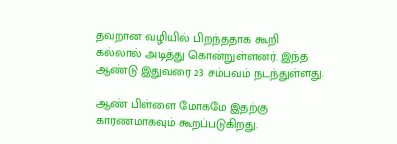தவறான வழியில் பிறந்ததாக கூறி கல்லால் அடித்து கொன்றுள்ளனர். இந்த ஆண்டு இதுவரை 23 சம்பவம் நடந்துள்ளது.

ஆண் பிள்ளை மோகமே இதற்கு காரணமாகவும் கூறப்படுகிறது.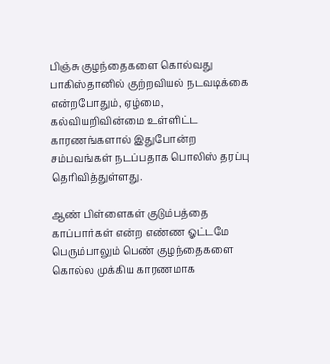பிஞ்சு குழந்தைகளை கொல்வது பாகிஸ்தானில் குற்றவியல் நடவடிக்கை என்றபோதும், ஏழ்மை, கல்வியறிவின்மை உள்ளிட்ட காரணங்களால் இதுபோன்ற சம்பவங்கள் நடப்பதாக பொலிஸ் தரப்பு தெரிவித்துள்ளது.

ஆண் பிள்ளைகள் குடும்பத்தை காப்பார்கள் என்ற எண்ண ஓட்டமே பெரும்பாலும் பெண் குழந்தைகளை கொல்ல முக்கிய காரணமாக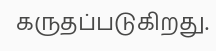கருதப்படுகிறது.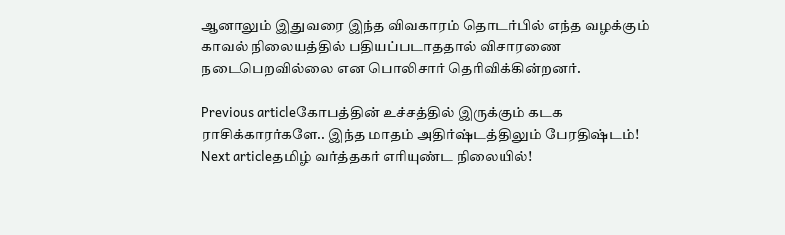ஆனாலும் இதுவரை இந்த விவகாரம் தொடர்பில் எந்த வழக்கும் காவல் நிலையத்தில் பதியப்படாததால் விசாரணை நடைபெறவில்லை என பொலிசார் தெரிவிக்கின்றனர்.

Previous articleகோபத்தின் உச்சத்தில் இருக்கும் கடக ராசிக்காரர்களே.. இந்த மாதம் அதிர்ஷ்டத்திலும் பேரதிஷ்டம்!
Next articleதமிழ் வர்த்தகர் எரியுண்ட நிலையில்!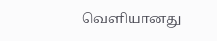வெளியானது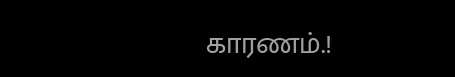காரணம்.!